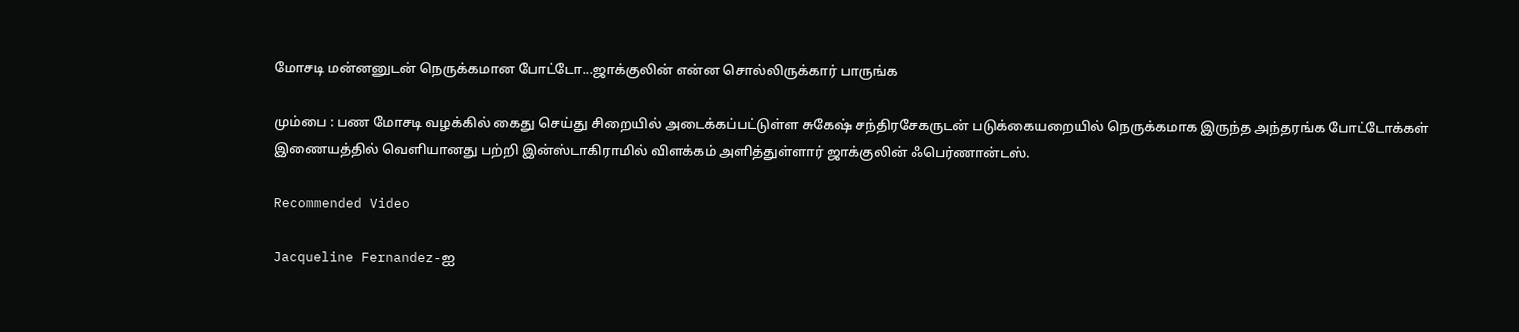மோசடி மன்னனுடன் நெருக்கமான போட்டோ...ஜாக்குலின் என்ன சொல்லிருக்கார் பாருங்க

மும்பை : பண மோசடி வழக்கில் கைது செய்து சிறையில் அடைக்கப்பட்டுள்ள சுகேஷ் சந்திரசேகருடன் படுக்கையறையில் நெருக்கமாக இருந்த அந்தரங்க போட்டோக்கள் இணையத்தில் வெளியானது பற்றி இன்ஸ்டாகிராமில் விளக்கம் அளித்துள்ளார் ஜாக்குலின் ஃபெர்ணான்டஸ்.

Recommended Video

Jacqueline Fernandez-ஐ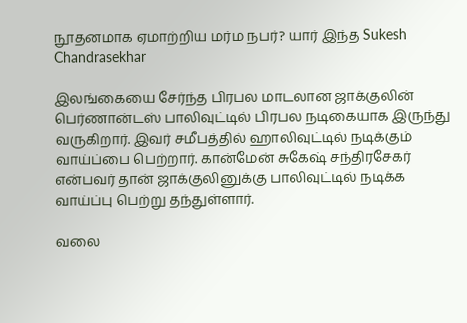நூதனமாக ஏமாற்றிய மர்ம நபர்? யார் இந்த Sukesh Chandrasekhar

இலங்கையை சேர்ந்த பிரபல மாடலான ஜாக்குலின் பெர்ணான்டஸ் பாலிவுட்டில் பிரபல நடிகையாக இருந்து வருகிறார். இவர் சமீபத்தில் ஹாலிவுட்டில் நடிக்கும் வாய்ப்பை பெற்றார். கான்மேன் சுகேஷ் சந்திரசேகர் என்பவர் தான் ஜாக்குலினுக்கு பாலிவுட்டில் நடிக்க வாய்ப்பு பெற்று தந்துள்ளார்.

வலை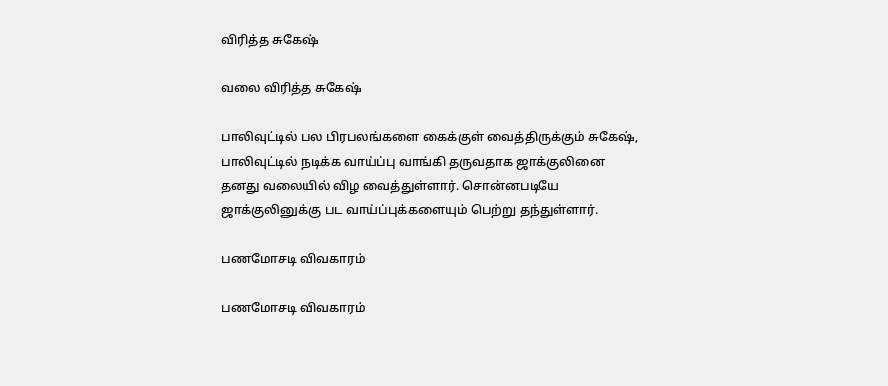விரித்த சுகேஷ்

வலை விரித்த சுகேஷ்

பாலிவுட்டில் பல பிரபலங்களை கைக்குள் வைத்திருக்கும் சுகேஷ், பாலிவுட்டில் நடிக்க வாய்ப்பு வாங்கி தருவதாக ஜாக்குலினை தனது வலையில் விழ வைத்துள்ளார். சொன்னபடியே ஜாக்குலினுக்கு பட வாய்ப்புக்களையும் பெற்று தந்துள்ளார்.

பணமோசடி விவகாரம்

பணமோசடி விவகாரம்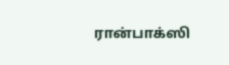ரான்பாக்ஸி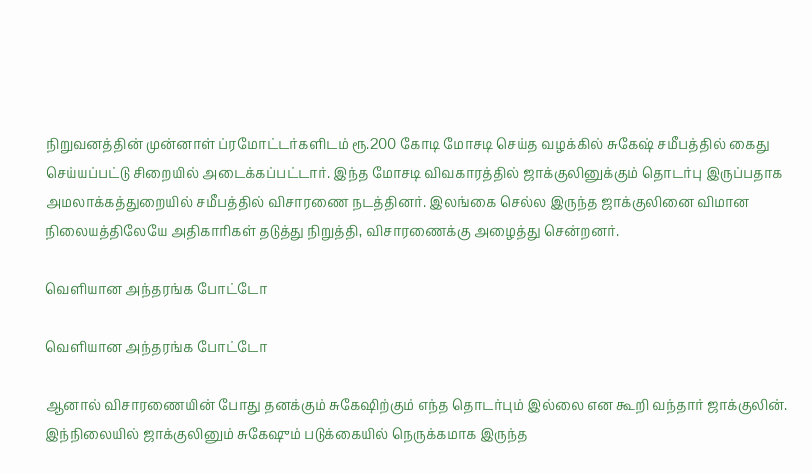நிறுவனத்தின் முன்னாள் ப்ரமோட்டர்களிடம் ரூ.200 கோடி மோசடி செய்த வழக்கில் சுகேஷ் சமீபத்தில் கைது செய்யப்பட்டு சிறையில் அடைக்கப்பட்டார். இந்த மோசடி விவகாரத்தில் ஜாக்குலினுக்கும் தொடர்பு இருப்பதாக அமலாக்கத்துறையில் சமீபத்தில் விசாரணை நடத்தினர். இலங்கை செல்ல இருந்த ஜாக்குலினை விமான நிலையத்திலேயே அதிகாரிகள் தடுத்து நிறுத்தி, விசாரணைக்கு அழைத்து சென்றனர்.

வெளியான அந்தரங்க போட்டோ

வெளியான அந்தரங்க போட்டோ

ஆனால் விசாரணையின் போது தனக்கும் சுகேஷிற்கும் எந்த தொடர்பும் இல்லை என கூறி வந்தார் ஜாக்குலின். இந்நிலையில் ஜாக்குலினும் சுகேஷும் படுக்கையில் நெருக்கமாக இருந்த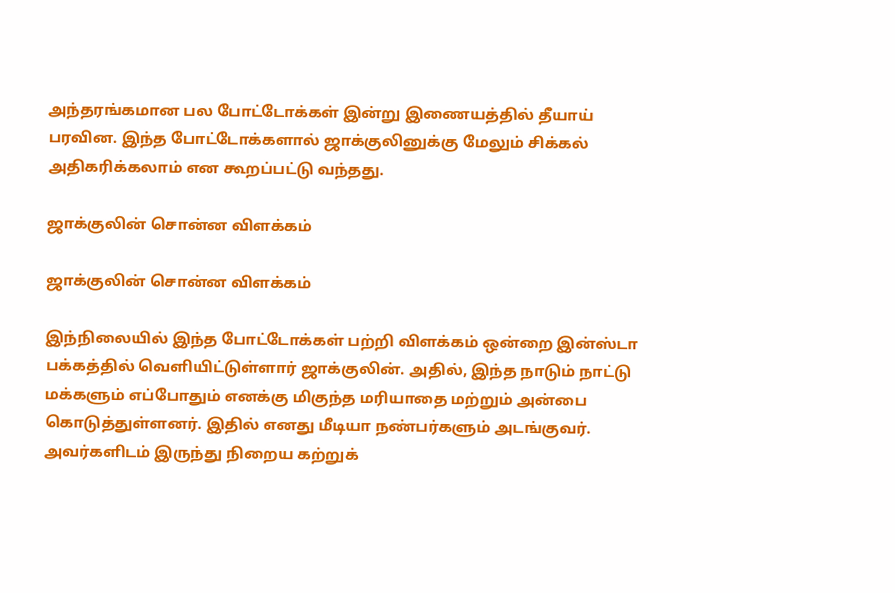அந்தரங்கமான பல போட்டோக்கள் இன்று இணையத்தில் தீயாய் பரவின. இந்த போட்டோக்களால் ஜாக்குலினுக்கு மேலும் சிக்கல் அதிகரிக்கலாம் என கூறப்பட்டு வந்தது.

ஜாக்குலின் சொன்ன விளக்கம்

ஜாக்குலின் சொன்ன விளக்கம்

இந்நிலையில் இந்த போட்டோக்கள் பற்றி விளக்கம் ஒன்றை இன்ஸ்டா பக்கத்தில் வெளியிட்டுள்ளார் ஜாக்குலின். அதில், இந்த நாடும் நாட்டு மக்களும் எப்போதும் எனக்கு மிகுந்த மரியாதை மற்றும் அன்பை கொடுத்துள்ளனர். இதில் எனது மீடியா நண்பர்களும் அடங்குவர். அவர்களிடம் இருந்து நிறைய கற்றுக்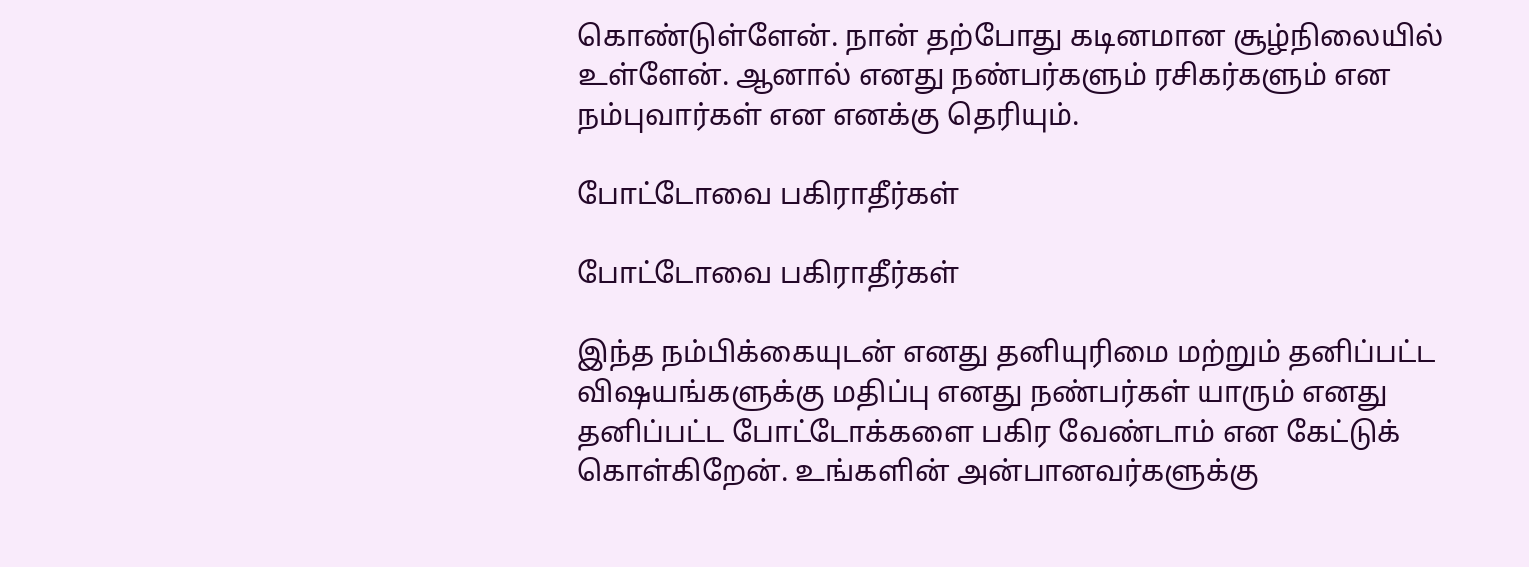கொண்டுள்ளேன். நான் தற்போது கடினமான சூழ்நிலையில் உள்ளேன். ஆனால் எனது நண்பர்களும் ரசிகர்களும் என நம்புவார்கள் என எனக்கு தெரியும்.

போட்டோவை பகிராதீர்கள்

போட்டோவை பகிராதீர்கள்

இந்த நம்பிக்கையுடன் எனது தனியுரிமை மற்றும் தனிப்பட்ட விஷயங்களுக்கு மதிப்பு எனது நண்பர்கள் யாரும் எனது தனிப்பட்ட போட்டோக்களை பகிர வேண்டாம் என கேட்டுக் கொள்கிறேன். உங்களின் அன்பானவர்களுக்கு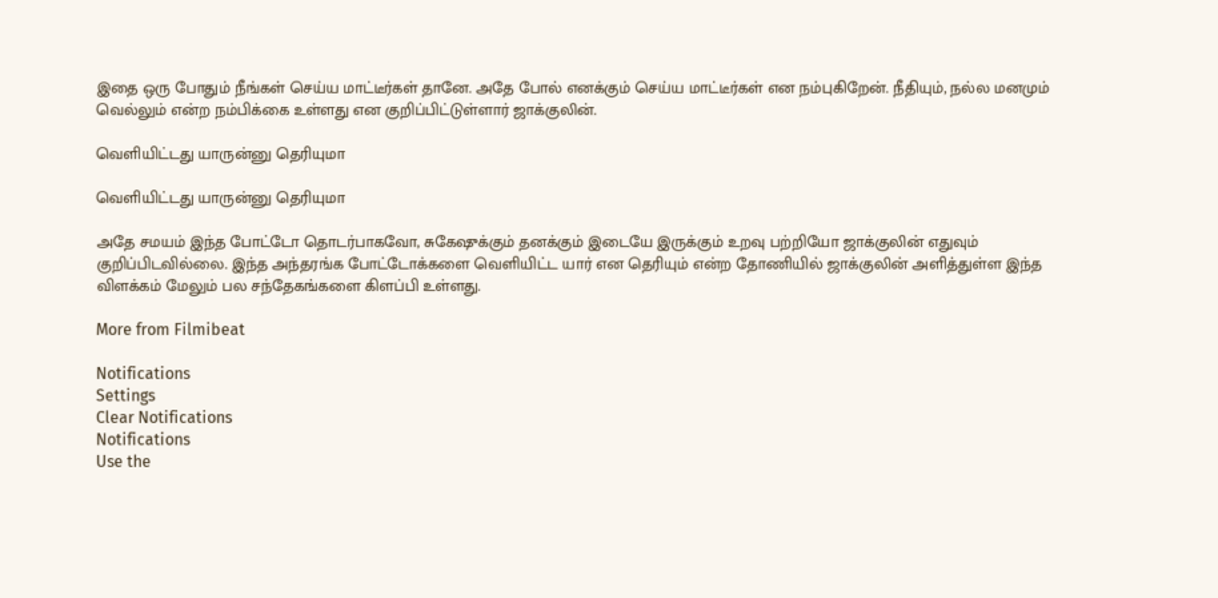இதை ஒரு போதும் நீங்கள் செய்ய மாட்டீர்கள் தானே. அதே போல் எனக்கும் செய்ய மாட்டீர்கள் என நம்புகிறேன். நீதியும், நல்ல மனமும் வெல்லும் என்ற நம்பிக்கை உள்ளது என குறிப்பிட்டுள்ளார் ஜாக்குலின்.

வெளியிட்டது யாருன்னு தெரியுமா

வெளியிட்டது யாருன்னு தெரியுமா

அதே சமயம் இந்த போட்டோ தொடர்பாகவோ, சுகேஷுக்கும் தனக்கும் இடையே இருக்கும் உறவு பற்றியோ ஜாக்குலின் எதுவும் குறிப்பிடவில்லை. இந்த அந்தரங்க போட்டோக்களை வெளியிட்ட யார் என தெரியும் என்ற தோணியில் ஜாக்குலின் அளித்துள்ள இந்த விளக்கம் மேலும் பல சந்தேகங்களை கிளப்பி உள்ளது.

More from Filmibeat

Notifications
Settings
Clear Notifications
Notifications
Use the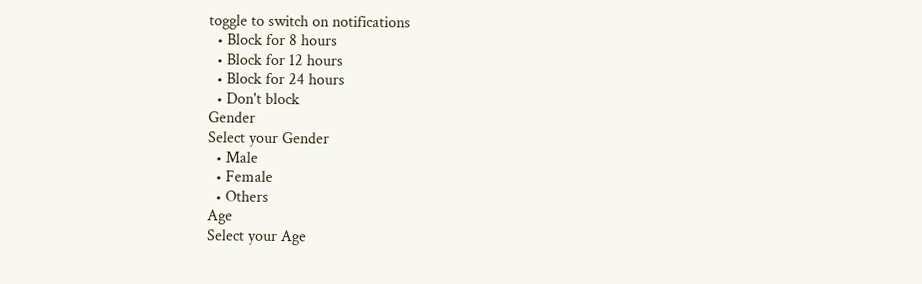toggle to switch on notifications
  • Block for 8 hours
  • Block for 12 hours
  • Block for 24 hours
  • Don't block
Gender
Select your Gender
  • Male
  • Female
  • Others
Age
Select your Age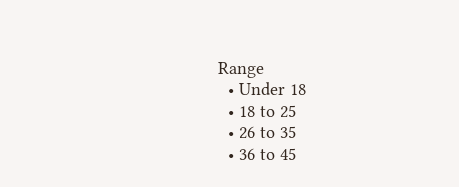Range
  • Under 18
  • 18 to 25
  • 26 to 35
  • 36 to 45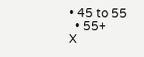• 45 to 55
  • 55+
X